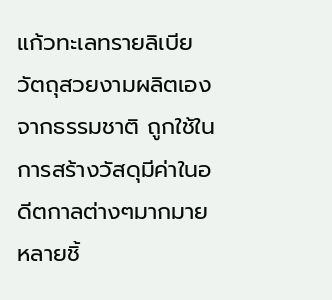แก้วทะเลทรายลิเบีย วัตถุสวยงามผลิตเองจากธรรมชาติ ถูกใช้ในการสร้างวัสดุมีค่าในอดีตกาลต่างๆมากมายหลายชิ้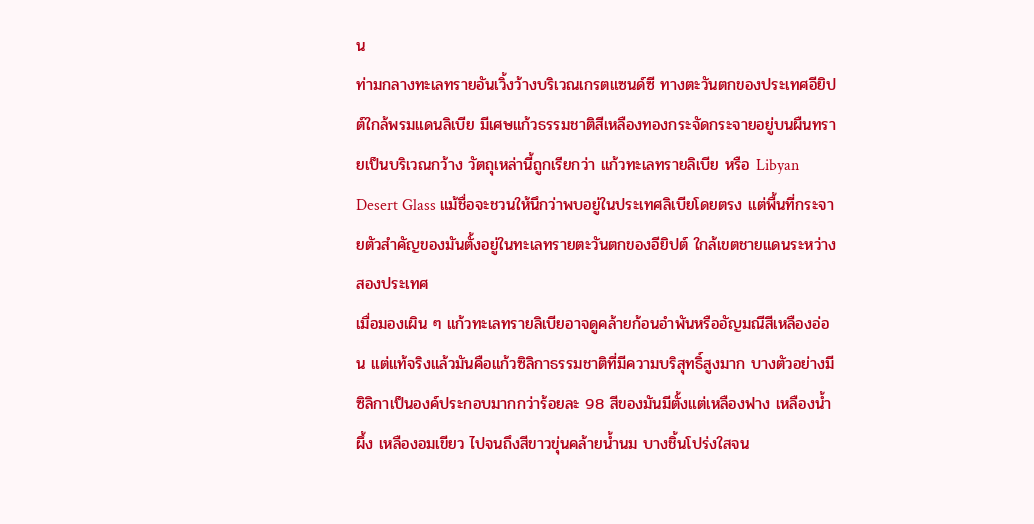น
ท่ามกลางทะเลทรายอันเวิ้งว้างบริเวณเกรตแซนด์ซี ทางตะวันตกของประเทศอียิปต์ใกล้พรมแดนลิเบีย มีเศษแก้วธรรมชาติสีเหลืองทองกระจัดกระจายอยู่บนผืนทรายเป็นบริเวณกว้าง วัตถุเหล่านี้ถูกเรียกว่า แก้วทะเลทรายลิเบีย หรือ Libyan Desert Glass แม้ชื่อจะชวนให้นึกว่าพบอยู่ในประเทศลิเบียโดยตรง แต่พื้นที่กระจายตัวสำคัญของมันตั้งอยู่ในทะเลทรายตะวันตกของอียิปต์ ใกล้เขตชายแดนระหว่างสองประเทศ
เมื่อมองเผิน ๆ แก้วทะเลทรายลิเบียอาจดูคล้ายก้อนอำพันหรืออัญมณีสีเหลืองอ่อน แต่แท้จริงแล้วมันคือแก้วซิลิกาธรรมชาติที่มีความบริสุทธิ์สูงมาก บางตัวอย่างมีซิลิกาเป็นองค์ประกอบมากกว่าร้อยละ 98 สีของมันมีตั้งแต่เหลืองฟาง เหลืองน้ำผึ้ง เหลืองอมเขียว ไปจนถึงสีขาวขุ่นคล้ายน้ำนม บางชิ้นโปร่งใสจน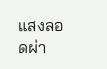แสงลอดผ่า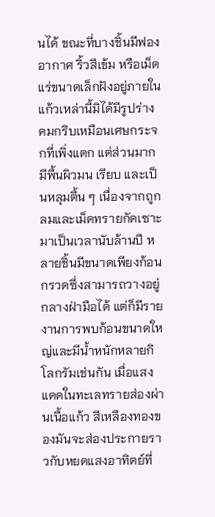นได้ ขณะที่บางชิ้นมีฟองอากาศ ริ้วสีเข้ม หรือเม็ดแร่ขนาดเล็กฝังอยู่ภายใน
แก้วเหล่านี้มิได้มีรูปร่างคมกริบเหมือนเศษกระจกที่เพิ่งแตก แต่ส่วนมากมีพื้นผิวมน เรียบ และเป็นหลุมตื้น ๆ เนื่องจากถูกลมและเม็ดทรายกัดเซาะมาเป็นเวลานับล้านปี หลายชิ้นมีขนาดเพียงก้อนกรวดซึ่งสามารถวางอยู่กลางฝ่ามือได้ แต่ก็มีรายงานการพบก้อนขนาดใหญ่และมีน้ำหนักหลายกิโลกรัมเช่นกัน เมื่อแสงแดดในทะเลทรายส่องผ่านเนื้อแก้ว สีเหลืองทองของมันจะส่องประกายราวกับหยดแสงอาทิตย์ที่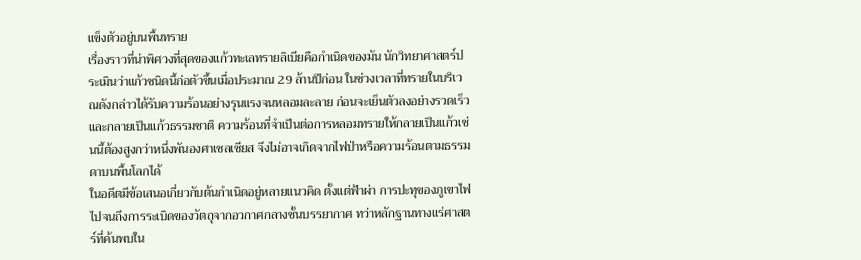แข็งตัวอยู่บนพื้นทราย
เรื่องราวที่น่าพิศวงที่สุดของแก้วทะเลทรายลิเบียคือกำเนิดของมัน นักวิทยาศาสตร์ประเมินว่าแก้วชนิดนี้ก่อตัวขึ้นเมื่อประมาณ 29 ล้านปีก่อน ในช่วงเวลาที่ทรายในบริเวณดังกล่าวได้รับความร้อนอย่างรุนแรงจนหลอมละลาย ก่อนจะเย็นตัวลงอย่างรวดเร็วและกลายเป็นแก้วธรรมชาติ ความร้อนที่จำเป็นต่อการหลอมทรายให้กลายเป็นแก้วเช่นนี้ต้องสูงกว่าหนึ่งพันองศาเซลเซียส จึงไม่อาจเกิดจากไฟป่าหรือความร้อนตามธรรมดาบนพื้นโลกได้
ในอดีตมีข้อเสนอเกี่ยวกับต้นกำเนิดอยู่หลายแนวคิด ตั้งแต่ฟ้าผ่า การปะทุของภูเขาไฟ ไปจนถึงการระเบิดของวัตถุจากอวกาศกลางชั้นบรรยากาศ ทว่าหลักฐานทางแร่ศาสตร์ที่ค้นพบใน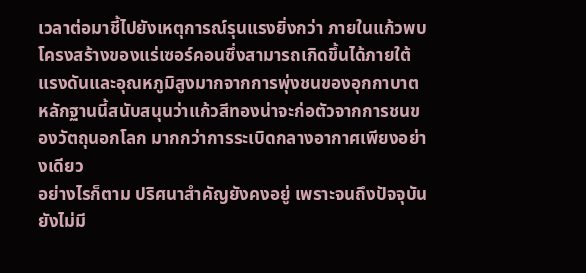เวลาต่อมาชี้ไปยังเหตุการณ์รุนแรงยิ่งกว่า ภายในแก้วพบโครงสร้างของแร่เซอร์คอนซึ่งสามารถเกิดขึ้นได้ภายใต้แรงดันและอุณหภูมิสูงมากจากการพุ่งชนของอุกกาบาต หลักฐานนี้สนับสนุนว่าแก้วสีทองน่าจะก่อตัวจากการชนของวัตถุนอกโลก มากกว่าการระเบิดกลางอากาศเพียงอย่างเดียว
อย่างไรก็ตาม ปริศนาสำคัญยังคงอยู่ เพราะจนถึงปัจจุบันยังไม่มี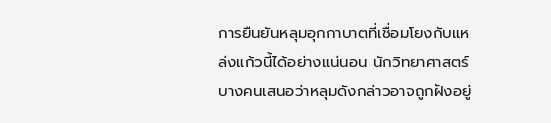การยืนยันหลุมอุกกาบาตที่เชื่อมโยงกับแหล่งแก้วนี้ได้อย่างแน่นอน นักวิทยาศาสตร์บางคนเสนอว่าหลุมดังกล่าวอาจถูกฝังอยู่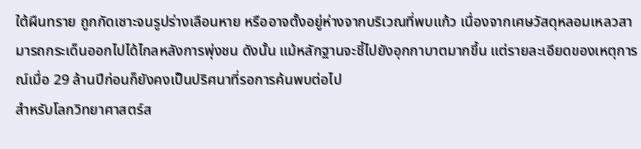ใต้ผืนทราย ถูกกัดเซาะจนรูปร่างเลือนหาย หรืออาจตั้งอยู่ห่างจากบริเวณที่พบแก้ว เนื่องจากเศษวัสดุหลอมเหลวสามารถกระเด็นออกไปได้ไกลหลังการพุ่งชน ดังนั้น แม้หลักฐานจะชี้ไปยังอุกกาบาตมากขึ้น แต่รายละเอียดของเหตุการณ์เมื่อ 29 ล้านปีก่อนก็ยังคงเป็นปริศนาที่รอการค้นพบต่อไป
สำหรับโลกวิทยาศาสตร์ส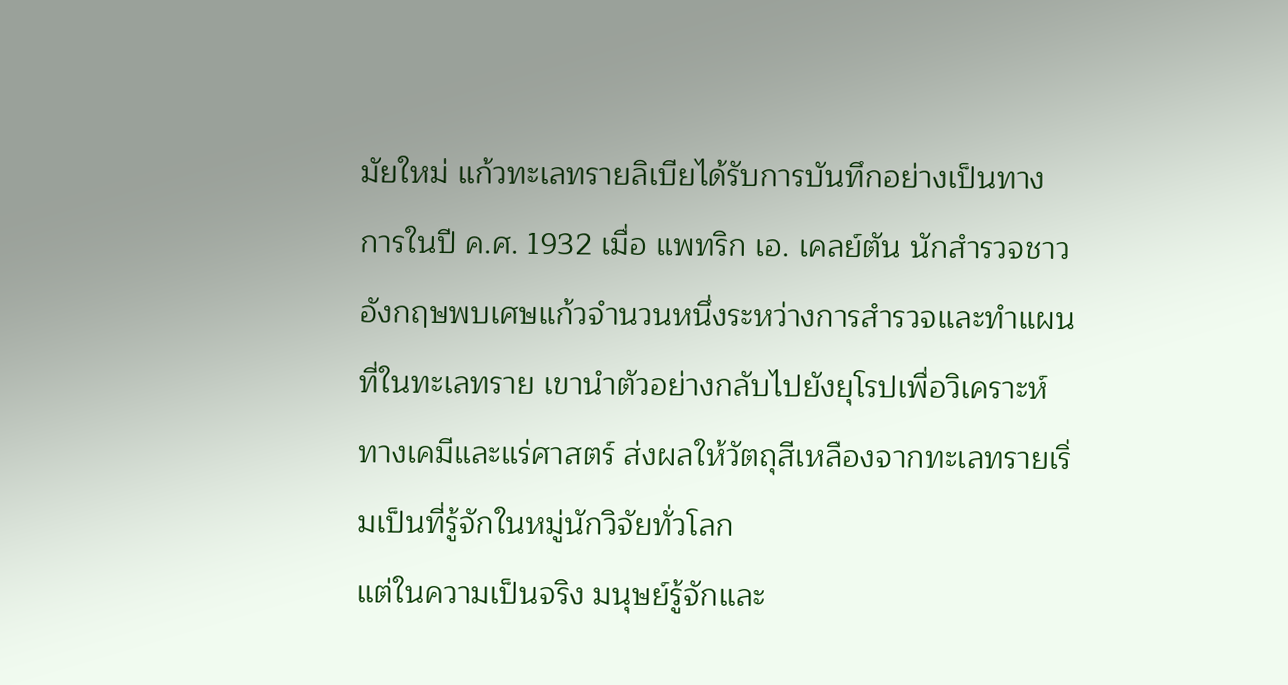มัยใหม่ แก้วทะเลทรายลิเบียได้รับการบันทึกอย่างเป็นทางการในปี ค.ศ. 1932 เมื่อ แพทริก เอ. เคลย์ตัน นักสำรวจชาวอังกฤษพบเศษแก้วจำนวนหนึ่งระหว่างการสำรวจและทำแผนที่ในทะเลทราย เขานำตัวอย่างกลับไปยังยุโรปเพื่อวิเคราะห์ทางเคมีและแร่ศาสตร์ ส่งผลให้วัตถุสีเหลืองจากทะเลทรายเริ่มเป็นที่รู้จักในหมู่นักวิจัยทั่วโลก
แต่ในความเป็นจริง มนุษย์รู้จักและ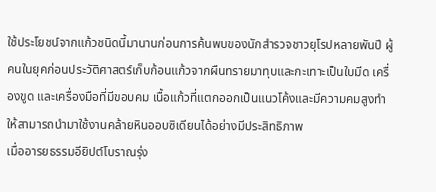ใช้ประโยชน์จากแก้วชนิดนี้มานานก่อนการค้นพบของนักสำรวจชาวยุโรปหลายพันปี ผู้คนในยุคก่อนประวัติศาสตร์เก็บก้อนแก้วจากผืนทรายมาทุบและกะเทาะเป็นใบมีด เครื่องขูด และเครื่องมือที่มีขอบคม เนื้อแก้วที่แตกออกเป็นแนวโค้งและมีความคมสูงทำให้สามารถนำมาใช้งานคล้ายหินออบซิเดียนได้อย่างมีประสิทธิภาพ
เมื่ออารยธรรมอียิปต์โบราณรุ่ง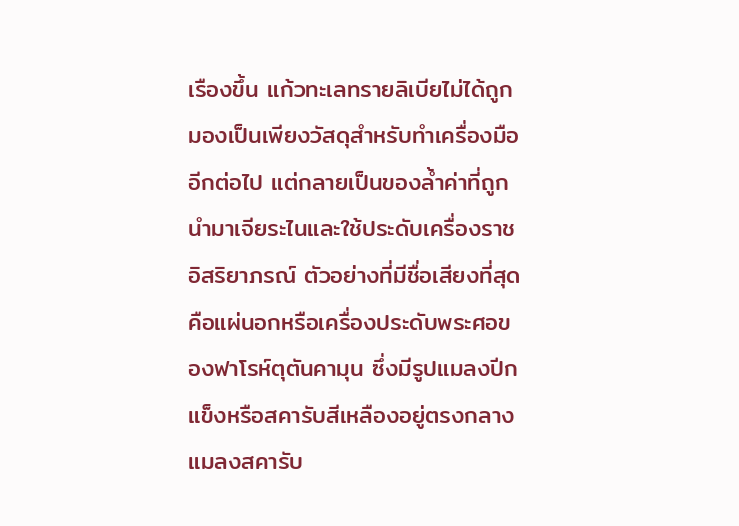เรืองขึ้น แก้วทะเลทรายลิเบียไม่ได้ถูกมองเป็นเพียงวัสดุสำหรับทำเครื่องมืออีกต่อไป แต่กลายเป็นของล้ำค่าที่ถูกนำมาเจียระไนและใช้ประดับเครื่องราชอิสริยาภรณ์ ตัวอย่างที่มีชื่อเสียงที่สุดคือแผ่นอกหรือเครื่องประดับพระศอของฟาโรห์ตุตันคามุน ซึ่งมีรูปแมลงปีกแข็งหรือสคารับสีเหลืองอยู่ตรงกลาง
แมลงสคารับ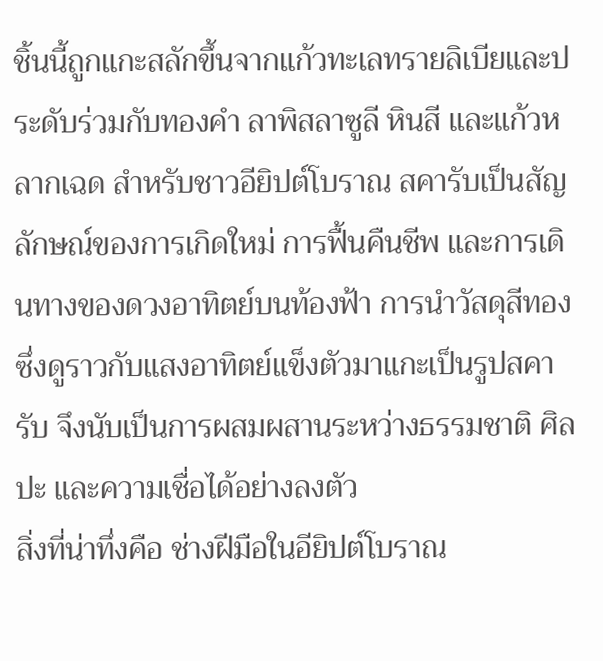ชิ้นนี้ถูกแกะสลักขึ้นจากแก้วทะเลทรายลิเบียและประดับร่วมกับทองคำ ลาพิสลาซูลี หินสี และแก้วหลากเฉด สำหรับชาวอียิปต์โบราณ สคารับเป็นสัญลักษณ์ของการเกิดใหม่ การฟื้นคืนชีพ และการเดินทางของดวงอาทิตย์บนท้องฟ้า การนำวัสดุสีทองซึ่งดูราวกับแสงอาทิตย์แข็งตัวมาแกะเป็นรูปสคารับ จึงนับเป็นการผสมผสานระหว่างธรรมชาติ ศิลปะ และความเชื่อได้อย่างลงตัว
สิ่งที่น่าทึ่งคือ ช่างฝีมือในอียิปต์โบราณ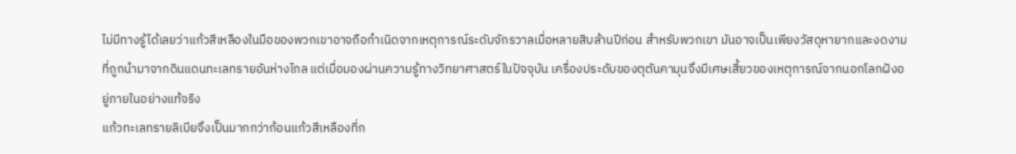ไม่มีทางรู้ได้เลยว่าแก้วสีเหลืองในมือของพวกเขาอาจถือกำเนิดจากเหตุการณ์ระดับจักรวาลเมื่อหลายสิบล้านปีก่อน สำหรับพวกเขา มันอาจเป็นเพียงวัสดุหายากและงดงามที่ถูกนำมาจากดินแดนทะเลทรายอันห่างไกล แต่เมื่อมองผ่านความรู้ทางวิทยาศาสตร์ในปัจจุบัน เครื่องประดับของตุตันคามุนจึงมีเศษเสี้ยวของเหตุการณ์จากนอกโลกฝังอยู่ภายในอย่างแท้จริง
แก้วทะเลทรายลิเบียจึงเป็นมากกว่าก้อนแก้วสีเหลืองที่ก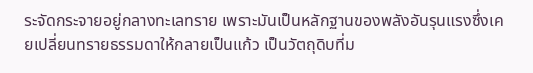ระจัดกระจายอยู่กลางทะเลทราย เพราะมันเป็นหลักฐานของพลังอันรุนแรงซึ่งเคยเปลี่ยนทรายธรรมดาให้กลายเป็นแก้ว เป็นวัตถุดิบที่ม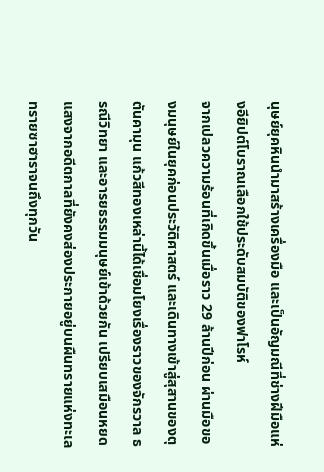นุษย์ยุคหินนำมาสร้างเครื่องมือ และเป็นอัญมณีที่ช่างฝีมือแห่งอียิปต์โบราณเลือกใช้ประดับสมบัติของฟาโรห์
จากเปลวความร้อนที่เกิดขึ้นเมื่อราว 29 ล้านปีก่อน ผ่านมือของมนุษย์ในยุคก่อนประวัติศาสตร์ และเดินทางเข้าสู่สุสานของตุตันคามุน แก้วสีทองเหล่านี้ได้เชื่อมโยงเรื่องราวของจักรวาล ธรณีวิทยา และอารยธรรมมนุษย์เข้าด้วยกัน เปรียบเสมือนหยดแสงจากอดีตกาลที่ยังคงส่องประกายอยู่บนผืนทรายแห่งทะเลทรายซาฮาราจนถึงทุกวัน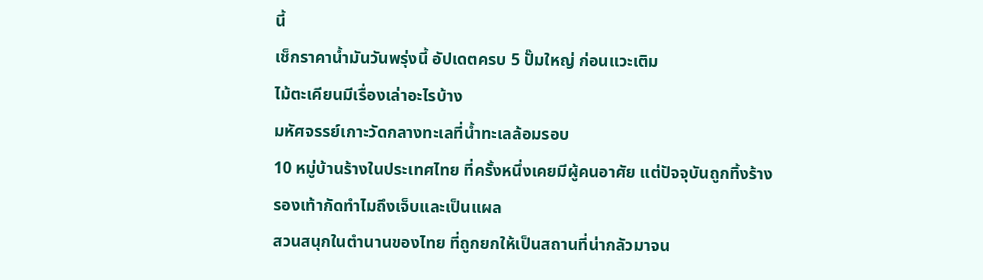นี้
เช็กราคาน้ำมันวันพรุ่งนี้ อัปเดตครบ 5 ปั๊มใหญ่ ก่อนแวะเติม
ไม้ตะเคียนมีเรื่องเล่าอะไรบ้าง
มหัศจรรย์เกาะวัดกลางทะเลที่น้ำทะเลล้อมรอบ
10 หมู่บ้านร้างในประเทศไทย ที่ครั้งหนึ่งเคยมีผู้คนอาศัย แต่ปัจจุบันถูกทิ้งร้าง
รองเท้ากัดทำไมถึงเจ็บและเป็นแผล
สวนสนุกในตำนานของไทย ที่ถูกยกให้เป็นสถานที่น่ากลัวมาจน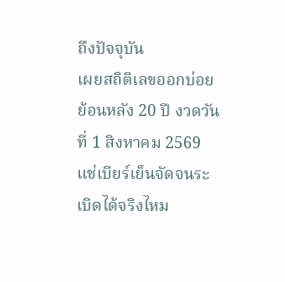ถึงปัจจุบัน
เผยสถิติเลขออกบ่อย ย้อนหลัง 20 ปี งวดวันที่ 1 สิงหาคม 2569
แช่เบียร์เย็นจัดจนระเบิดได้จริงไหม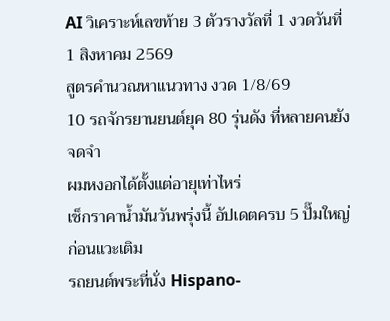AI วิเคราะห์เลขท้าย 3 ตัวรางวัลที่ 1 งวดวันที่ 1 สิงหาคม 2569
สูตรคำนวณหาแนวทาง งวด 1/8/69
10 รถจักรยานยนต์ยุค 80 รุ่นดัง ที่หลายคนยังจดจำ
ผมหงอกได้ตั้งแต่อายุเท่าไหร่
เช็กราคาน้ำมันวันพรุ่งนี้ อัปเดตครบ 5 ปั๊มใหญ่ ก่อนแวะเติม
รถยนต์พระที่นั่ง Hispano-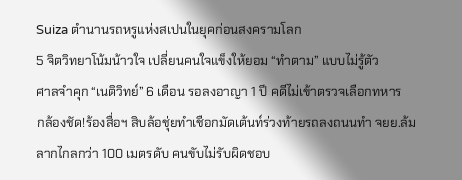Suiza ตำนานรถหรูแห่งสเปนในยุคก่อนสงครามโลก
5 จิตวิทยาโน้มน้าวใจ เปลี่ยนคนใจแข็งให้ยอม “ทำตาม” แบบไม่รู้ตัว
ศาลจำคุก “เนติวิทย์” 6 เดือน รอลงอาญา 1 ปี คดีไม่เข้าตรวจเลือกทหาร
กล้องชัด!ร้องสื่อฯ สิบล้อชุ่ยทำเชือกมัดเต้นท์ร่วงท้ายรถลงถนนทำ จยย.ล้มลากไกลกว่า 100 เมตรดับ คนขับไม่รับผิดชอบ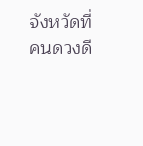จังหวัดที่คนดวงดี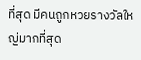ที่สุด มีคนถูกหวยรางวัลใหญ่มากที่สุด